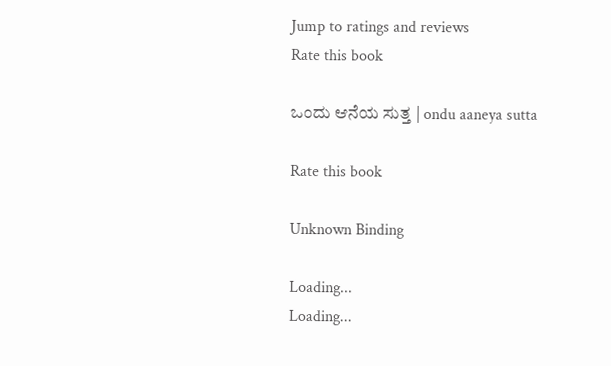Jump to ratings and reviews
Rate this book

ಒಂದು ಆನೆಯ ಸುತ್ತ | ondu aaneya sutta

Rate this book

Unknown Binding

Loading...
Loading...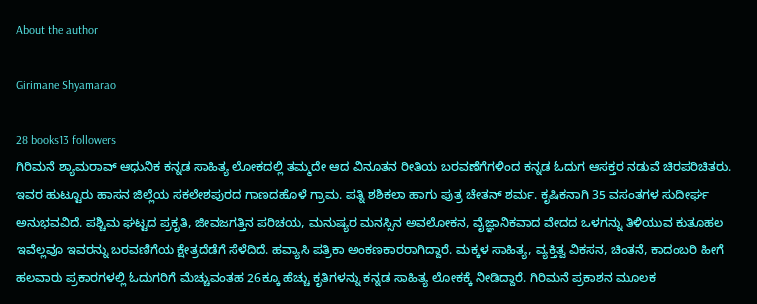About the author

Girimane Shyamarao

28 books13 followers
ಗಿರಿಮನೆ ಶ್ಯಾಮರಾವ್ ಆಧುನಿಕ ಕನ್ನಡ ಸಾಹಿತ್ಯ ಲೋಕದಲ್ಲಿ ತಮ್ಮದೇ ಆದ ವಿನೂತನ ರೀತಿಯ ಬರವಣೆಗೆಗಳಿಂದ ಕನ್ನಡ ಓದುಗ ಆಸಕ್ತರ ನಡುವೆ ಚಿರಪರಿಚಿತರು. ಇವರ ಹುಟ್ಟೂರು ಹಾಸನ ಜಿಲ್ಲೆಯ ಸಕಲೇಶಪುರದ ಗಾಣದಹೊಳೆ ಗ್ರಾಮ. ಪತ್ನಿ ಶಶಿಕಲಾ ಹಾಗು ಪುತ್ರ ಚೇತನ್ ಶರ್ಮ. ಕೃಷಿಕನಾಗಿ 35 ವಸಂತಗಳ ಸುದೀರ್ಘ ಅನುಭವವಿದೆ. ಪಶ್ಚಿಮ ಘಟ್ಟದ ಪ್ರಕೃತಿ, ಜೀವಜಗತ್ತಿನ ಪರಿಚಯ, ಮನುಷ್ಯರ ಮನಸ್ಸಿನ ಅವಲೋಕನ, ವೈಜ್ಞಾನಿಕವಾದ ವೇದದ ಒಳಗನ್ನು ತಿಳಿಯುವ ಕುತೂಹಲ ಇವೆಲ್ಲವೂ ಇವರನ್ನು ಬರವಣಿಗೆಯ ಕ್ಷೇತ್ರದೆಡೆಗೆ ಸೆಳೆದಿದೆ. ಹವ್ಯಾಸಿ ಪತ್ರಿಕಾ ಅಂಕಣಕಾರರಾಗಿದ್ದಾರೆ. ಮಕ್ಕಳ ಸಾಹಿತ್ಯ, ವ್ಯಕ್ತಿತ್ವ ವಿಕಸನ, ಚಿಂತನೆ, ಕಾದಂಬರಿ ಹೀಗೆ ಹಲವಾರು ಪ್ರಕಾರಗಳಲ್ಲಿ ಓದುಗರಿಗೆ ಮೆಚ್ಚುವಂತಹ 26ಕ್ಕೂ ಹೆಚ್ಚು ಕೃತಿಗಳನ್ನು ಕನ್ನಡ ಸಾಹಿತ್ಯ ಲೋಕಕ್ಕೆ ನೀಡಿದ್ದಾರೆ. ಗಿರಿಮನೆ ಪ್ರಕಾಶನ ಮೂಲಕ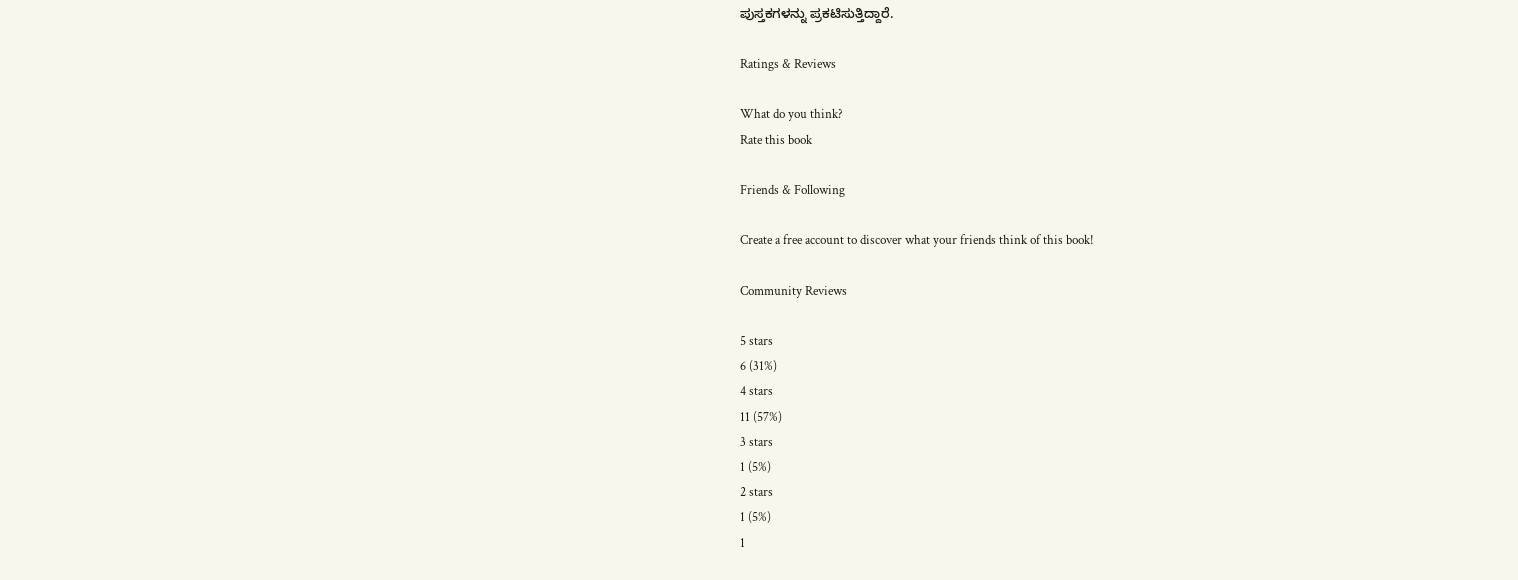ಪುಸ್ತಕಗಳನ್ನು ಪ್ರಕಟಿಸುತ್ತಿದ್ದಾರೆ.

Ratings & Reviews

What do you think?
Rate this book

Friends & Following

Create a free account to discover what your friends think of this book!

Community Reviews

5 stars
6 (31%)
4 stars
11 (57%)
3 stars
1 (5%)
2 stars
1 (5%)
1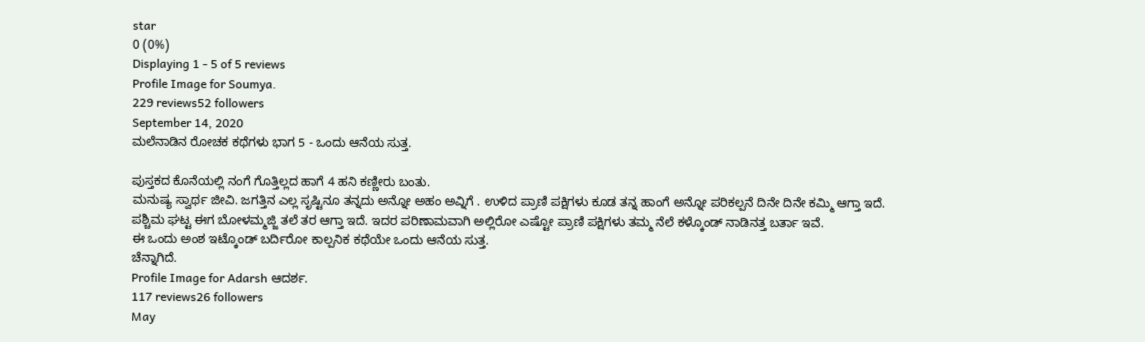star
0 (0%)
Displaying 1 - 5 of 5 reviews
Profile Image for Soumya.
229 reviews52 followers
September 14, 2020
ಮಲೆನಾಡಿನ ರೋಚಕ ಕಥೆಗಳು ಭಾಗ 5 - ಒಂದು ಆನೆಯ ಸುತ್ತ.

ಪುಸ್ತಕದ ಕೊನೆಯಲ್ಲಿ ನಂಗೆ ಗೊತ್ತಿಲ್ಲದ ಹಾಗೆ 4 ಹನಿ ಕಣ್ಣೀರು ಬಂತು.
ಮನುಷ್ಯ ಸ್ವಾರ್ಥ ಜೀವಿ. ಜಗತ್ತಿನ ಎಲ್ಲ ಸೃಷ್ಟಿನೂ ತನ್ನದು ಅನ್ನೋ ಅಹಂ ಅವ್ನಿಗೆ . ಉಳಿದ ಪ್ರಾಣಿ ಪಕ್ಷಿಗಳು ಕೂಡ ತನ್ನ ಹಾಂಗೆ ಅನ್ನೋ ಪರಿಕಲ್ಪನೆ ದಿನೇ ದಿನೇ ಕಮ್ಮಿ ಆಗ್ತಾ ಇದೆ.
ಪಶ್ಚಿಮ ಘಟ್ಟ ಈಗ ಬೋಳಮ್ಮಜ್ಜಿ ತಲೆ ತರ ಆಗ್ತಾ ಇದೆ. ಇದರ ಪರಿಣಾಮವಾಗಿ ಅಲ್ಲಿರೋ ಎಷ್ಟೋ ಪ್ರಾಣಿ ಪಕ್ಷಿಗಳು ತಮ್ಮ ನೆಲೆ ಕಳ್ಕೊಂಡ್ ನಾಡಿನತ್ತ ಬರ್ತಾ ಇವೆ.
ಈ ಒಂದು ಅಂಶ ಇಟ್ಕೊಂಡ್ ಬರ್ದಿರೋ ಕಾಲ್ಪನಿಕ ಕಥೆಯೇ ಒಂದು ಆನೆಯ ಸುತ್ತ.
ಚೆನ್ನಾಗಿದೆ.
Profile Image for Adarsh ಆದರ್ಶ.
117 reviews26 followers
May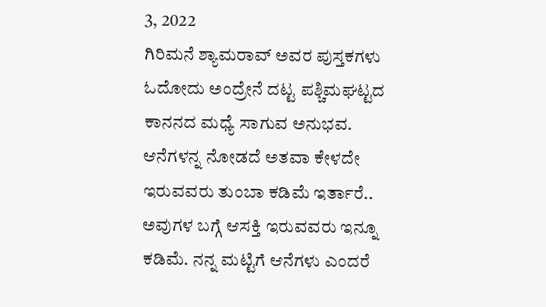3, 2022
ಗಿರಿಮನೆ ಶ್ಯಾಮರಾವ್ ಅವರ ಪುಸ್ತಕಗಳು ಓದೋದು ಅಂದ್ರೇನೆ ದಟ್ಟ ಪಶ್ಚಿಮಘಟ್ಟದ ಕಾನನದ ಮಧ್ಯೆ ಸಾಗುವ ಅನುಭವ. ಆನೆಗಳನ್ನ ನೋಡದೆ ಅತವಾ ಕೇಳದೇ ಇರುವವರು ತುಂಬಾ ಕಡಿಮೆ ಇರ್ತಾರೆ.. ಅವುಗಳ ಬಗ್ಗೆ ಆಸಕ್ತಿ ಇರುವವರು ಇನ್ನೂ ಕಡಿಮೆ. ನನ್ನ ಮಟ್ಟಿಗೆ ಆನೆಗಳು ಎಂದರೆ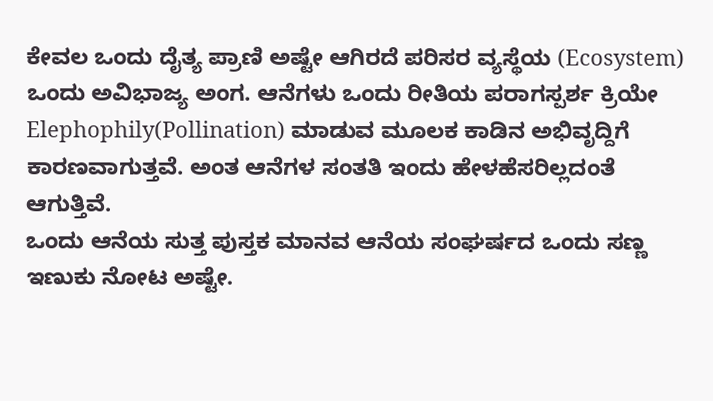ಕೇವಲ ಒಂದು ದೈತ್ಯ ಪ್ರಾಣಿ ಅಷ್ಟೇ ಆಗಿರದೆ ಪರಿಸರ ವ್ಯಸ್ಥೆಯ (Ecosystem) ಒಂದು ಅವಿಭಾಜ್ಯ ಅಂಗ. ಆನೆಗಳು ಒಂದು ರೀತಿಯ ಪರಾಗಸ್ಪರ್ಶ ಕ್ರಿಯೇ Elephophily(Pollination) ಮಾಡುವ ಮೂಲಕ ಕಾಡಿನ ಅಭಿವೃದ್ದಿಗೆ ಕಾರಣವಾಗುತ್ತವೆ. ಅಂತ ಆನೆಗಳ ಸಂತತಿ ಇಂದು ಹೇಳಹೆಸರಿಲ್ಲದಂತೆ ಆಗುತ್ತಿವೆ.
ಒಂದು ಆನೆಯ ಸುತ್ತ ಪುಸ್ತಕ ಮಾನವ ಆನೆಯ ಸಂಘರ್ಷದ ಒಂದು ಸಣ್ಣ ಇಣುಕು ನೋಟ ಅಷ್ಟೇ.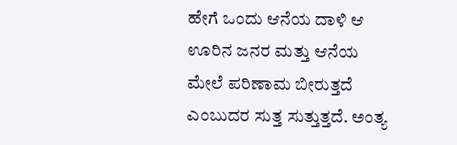ಹೇಗೆ ಒಂದು ಆನೆಯ ದಾಳಿ ಆ ಊರಿನ ಜನರ ಮತ್ತು ಆನೆಯ ಮೇಲೆ ಪರಿಣಾಮ ಬೀರುತ್ತದೆ ಎಂಬುದರ ಸುತ್ತ ಸುತ್ತುತ್ತದೆ. ಅಂತ್ಯ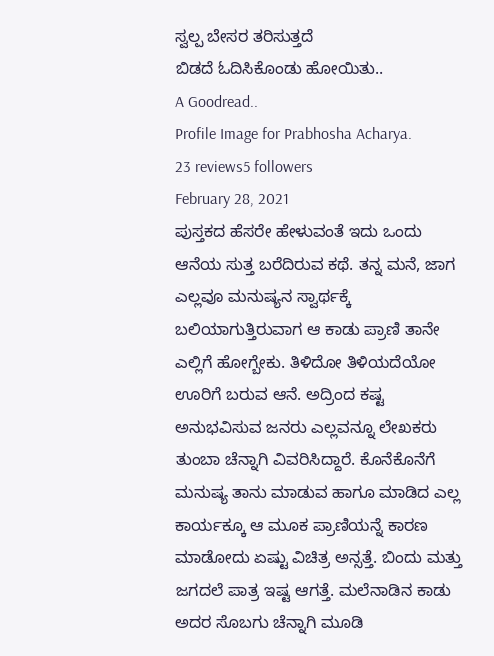ಸ್ವಲ್ಪ ಬೇಸರ ತರಿಸುತ್ತದೆ
ಬಿಡದೆ ಓದಿಸಿಕೊಂಡು ಹೋಯಿತು..
A Goodread..
Profile Image for Prabhosha Acharya.
23 reviews5 followers
February 28, 2021
ಪುಸ್ತಕದ ಹೆಸರೇ ಹೇಳುವಂತೆ ಇದು ಒಂದು ಆನೆಯ ಸುತ್ತ ಬರೆದಿರುವ ಕಥೆ. ತನ್ನ ಮನೆ, ಜಾಗ ಎಲ್ಲವೂ ಮನುಷ್ಯನ ಸ್ವಾರ್ಥಕ್ಕೆ ಬಲಿಯಾಗುತ್ತಿರುವಾಗ ಆ ಕಾಡು ಪ್ರಾಣಿ ತಾನೇ ಎಲ್ಲಿಗೆ ಹೋಗ್ಬೇಕು. ತಿಳಿದೋ ತಿಳಿಯದೆಯೋ ಊರಿಗೆ ಬರುವ ಆನೆ. ಅದ್ರಿಂದ ಕಷ್ಟ ಅನುಭವಿಸುವ ಜನರು ಎಲ್ಲವನ್ನೂ ಲೇಖಕರು ತುಂಬಾ ಚೆನ್ನಾಗಿ ವಿವರಿಸಿದ್ದಾರೆ. ಕೊನೆಕೊನೆಗೆ ಮನುಷ್ಯ ತಾನು ಮಾಡುವ ಹಾಗೂ ಮಾಡಿದ ಎಲ್ಲ ಕಾರ್ಯಕ್ಕೂ ಆ ಮೂಕ ಪ್ರಾಣಿಯನ್ನೆ ಕಾರಣ ಮಾಡೋದು ಏಷ್ಟು ವಿಚಿತ್ರ ಅನ್ಸತ್ತೆ. ಬಿಂದು ಮತ್ತು ಜಗದಲೆ ಪಾತ್ರ ಇಷ್ಟ ಆಗತ್ತೆ. ಮಲೆನಾಡಿನ ಕಾಡು ಅದರ ಸೊಬಗು ಚೆನ್ನಾಗಿ ಮೂಡಿ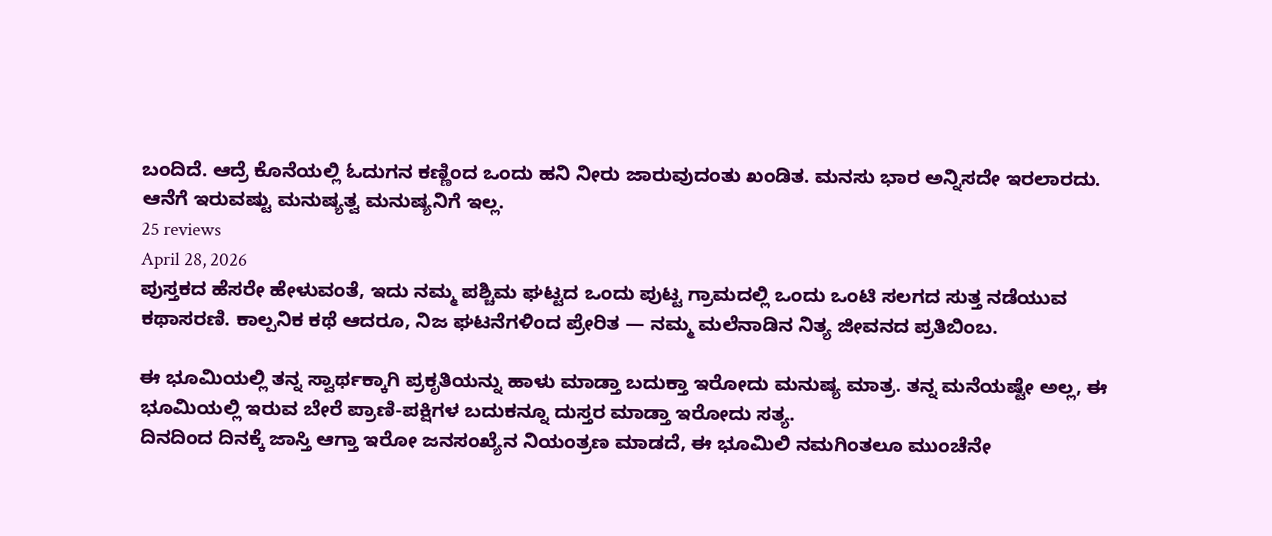ಬಂದಿದೆ. ಆದ್ರೆ ಕೊನೆಯಲ್ಲಿ ಓದುಗನ ಕಣ್ಣಿಂದ ಒಂದು ಹನಿ ನೀರು ಜಾರುವುದಂತು ಖಂಡಿತ. ಮನಸು ಭಾರ ಅನ್ನಿಸದೇ ಇರಲಾರದು. ಆನೆಗೆ ಇರುವಷ್ಟು ಮನುಷ್ಯತ್ವ ಮನುಷ್ಯನಿಗೆ ಇಲ್ಲ.
25 reviews
April 28, 2026
ಪುಸ್ತಕದ ಹೆಸರೇ ಹೇಳುವಂತೆ, ಇದು ನಮ್ಮ ಪಶ್ಚಿಮ ಘಟ್ಟದ ಒಂದು ಪುಟ್ಟ ಗ್ರಾಮದಲ್ಲಿ ಒಂದು ಒಂಟಿ ಸಲಗದ ಸುತ್ತ ನಡೆಯುವ ಕಥಾಸರಣಿ. ಕಾಲ್ಪನಿಕ ಕಥೆ ಆದರೂ, ನಿಜ ಘಟನೆಗಳಿಂದ ಪ್ರೇರಿತ — ನಮ್ಮ ಮಲೆನಾಡಿನ ನಿತ್ಯ ಜೀವನದ ಪ್ರತಿಬಿಂಬ.

ಈ ಭೂಮಿಯಲ್ಲಿ ತನ್ನ ಸ್ವಾರ್ಥಕ್ಕಾಗಿ ಪ್ರಕೃತಿಯನ್ನು ಹಾಳು ಮಾಡ್ತಾ ಬದುಕ್ತಾ ಇರೋದು ಮನುಷ್ಯ ಮಾತ್ರ. ತನ್ನ ಮನೆಯಷ್ಟೇ ಅಲ್ಲ, ಈ ಭೂಮಿಯಲ್ಲಿ ಇರುವ ಬೇರೆ ಪ್ರಾಣಿ-ಪಕ್ಷಿಗಳ ಬದುಕನ್ನೂ ದುಸ್ತರ ಮಾಡ್ತಾ ಇರೋದು ಸತ್ಯ.
ದಿನದಿಂದ ದಿನಕ್ಕೆ ಜಾಸ್ತಿ ಆಗ್ತಾ ಇರೋ ಜನಸಂಖ್ಯೆನ ನಿಯಂತ್ರಣ ಮಾಡದೆ, ಈ ಭೂಮಿಲಿ ನಮಗಿಂತಲೂ ಮುಂಚೆನೇ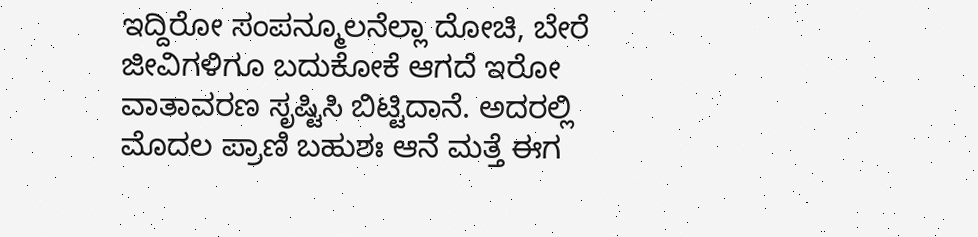ಇದ್ದಿರೋ ಸಂಪನ್ಮೂಲನೆಲ್ಲಾ ದೋಚಿ, ಬೇರೆ ಜೀವಿಗಳಿಗೂ ಬದುಕೋಕೆ ಆಗದೆ ಇರೋ ವಾತಾವರಣ ಸೃಷ್ಟಿಸಿ ಬಿಟ್ಟಿದಾನೆ. ಅದರಲ್ಲಿ ಮೊದಲ ಪ್ರಾಣಿ ಬಹುಶಃ ಆನೆ ಮತ್ತೆ ಈಗ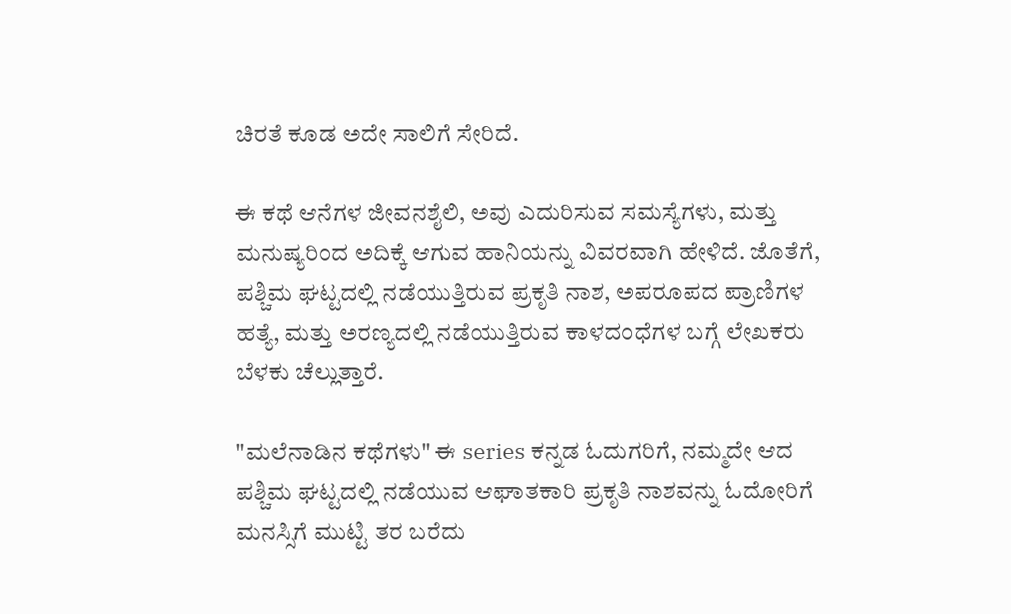ಚಿರತೆ ಕೂಡ ಅದೇ ಸಾಲಿಗೆ ಸೇರಿದೆ.

ಈ ಕಥೆ ಆನೆಗಳ ಜೀವನಶೈಲಿ, ಅವು ಎದುರಿಸುವ ಸಮಸ್ಯೆಗಳು, ಮತ್ತು ಮನುಷ್ಯರಿಂದ ಅದಿಕ್ಕೆ ಆಗುವ ಹಾನಿಯನ್ನು ವಿವರವಾಗಿ ಹೇಳಿದೆ. ಜೊತೆಗೆ, ಪಶ್ಚಿಮ ಘಟ್ಟದಲ್ಲಿ ನಡೆಯುತ್ತಿರುವ ಪ್ರಕೃತಿ ನಾಶ, ಅಪರೂಪದ ಪ್ರಾಣಿಗಳ ಹತ್ಯೆ, ಮತ್ತು ಅರಣ್ಯದಲ್ಲಿ ನಡೆಯುತ್ತಿರುವ ಕಾಳದಂಧೆಗಳ ಬಗ್ಗೆ ಲೇಖಕರು ಬೆಳಕು ಚೆಲ್ಲುತ್ತಾರೆ.

"ಮಲೆನಾಡಿನ ಕಥೆಗಳು" ಈ series ಕನ್ನಡ ಓದುಗರಿಗೆ, ನಮ್ಮದೇ ಆದ ಪಶ್ಚಿಮ ಘಟ್ಟದಲ್ಲಿ ನಡೆಯುವ ಆಘಾತಕಾರಿ ಪ್ರಕೃತಿ ನಾಶವನ್ನು ಓದೋರಿಗೆ ಮನಸ್ಸಿಗೆ ಮುಟ್ಟಿ ತರ ಬರೆದು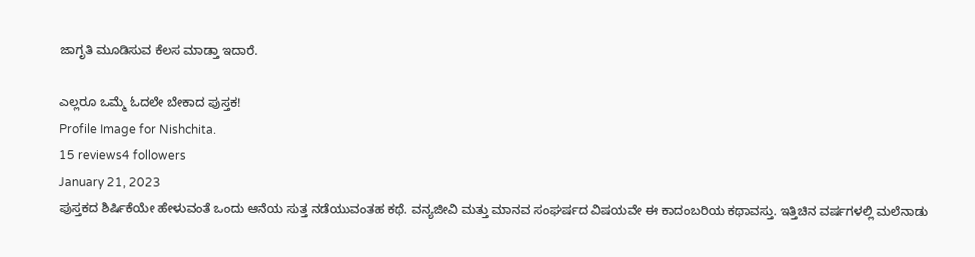ಜಾಗೃತಿ ಮೂಡಿಸುವ ಕೆಲಸ ಮಾಡ್ತಾ ಇದಾರೆ.

ಎಲ್ಲರೂ ಒಮ್ಮೆ ಓದಲೇ ಬೇಕಾದ ಪುಸ್ತಕ!
Profile Image for Nishchita.
15 reviews4 followers
January 21, 2023
ಪುಸ್ತಕದ ಶಿರ್ಷಿಕೆಯೇ ಹೇಳುವಂತೆ ಒಂದು ಆನೆಯ ಸುತ್ತ ನಡೆಯುವಂತಹ ಕಥೆ. ವನ್ಯಜೀವಿ ಮತ್ತು ಮಾನವ ಸಂಘರ್ಷದ ವಿಷಯವೇ ಈ ಕಾದಂಬರಿಯ ಕಥಾವಸ್ತು. ಇತ್ತಿಚಿನ ವರ್ಷಗಳಲ್ಲಿ ಮಲೆನಾಡು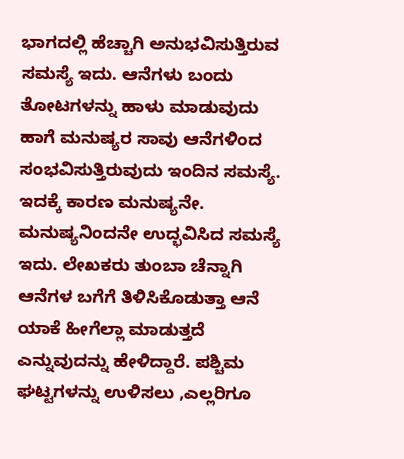ಭಾಗದಲ್ಲಿ ಹೆಚ್ಚಾಗಿ ಅನುಭವಿಸುತ್ತಿರುವ ಸಮಸ್ಯೆ ಇದು. ಆನೆಗಳು ಬಂದು ತೋಟಗಳನ್ನು ಹಾಳು ಮಾಡುವುದು ಹಾಗೆ ಮನುಷ್ಯರ ಸಾವು ಆನೆಗಳಿಂದ ಸಂಭವಿಸುತ್ತಿರುವುದು ಇಂದಿನ ಸಮಸ್ಯೆ. ಇದಕ್ಕೆ ಕಾರಣ ಮನುಷ್ಯನೇ. ಮನುಷ್ಯನಿಂದನೇ ಉದ್ಭವಿಸಿದ ಸಮಸ್ಯೆ ಇದು. ಲೇಖಕರು ತುಂಬಾ ಚೆನ್ನಾಗಿ ಆನೆಗಳ ಬಗೆಗೆ ತಿಳಿಸಿಕೊಡುತ್ತಾ ಆನೆ ಯಾಕೆ ಹೀಗೆಲ್ಲಾ ಮಾಡುತ್ತದೆ ಎನ್ನುವುದನ್ನು ಹೇಳಿದ್ದಾರೆ. ಪಶ್ಚಿಮ ಘಟ್ಟಗಳನ್ನು ಉಳಿಸಲು ,ಎಲ್ಲರಿಗೂ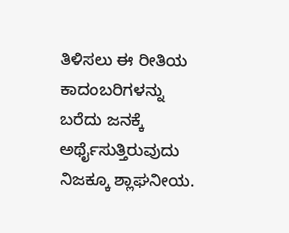ತಿಳಿಸಲು ಈ ರೀತಿಯ ಕಾದಂಬರಿಗಳನ್ನು ಬರೆದು ಜನಕ್ಕೆ ಅರ್ಥೈಸುತ್ತಿರುವುದು ನಿಜಕ್ಕೂ ಶ್ಲಾಘನೀಯ.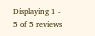Displaying 1 - 5 of 5 reviews